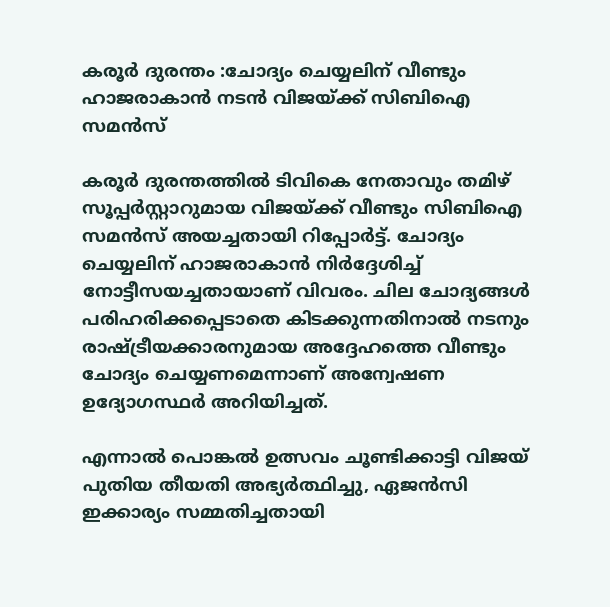കരൂർ ദുരന്തം :ചോദ്യം ചെയ്യലിന് വീണ്ടും ഹാജരാകാൻ നടൻ വിജയ്ക്ക് സിബിഐ സമൻസ്

കരൂർ ദുരന്തത്തിൽ ടിവികെ നേതാവും തമിഴ് സൂപ്പർസ്റ്റാറുമായ വിജയ്ക്ക് വീണ്ടും സിബിഐ സമൻസ് അയച്ചതായി റിപ്പോർട്ട്. ചോദ്യം ചെയ്യലിന് ഹാജരാകാൻ നിർദ്ദേശിച്ച് നോട്ടീസയച്ചതായാണ് വിവരം. ചില ചോദ്യങ്ങൾ പരിഹരിക്കപ്പെടാതെ കിടക്കുന്നതിനാൽ നടനും രാഷ്ട്രീയക്കാരനുമായ അദ്ദേഹത്തെ വീണ്ടും ചോദ്യം ചെയ്യണമെന്നാണ് അന്വേഷണ ഉദ്യോഗസ്ഥർ അറിയിച്ചത്.

എന്നാൽ പൊങ്കൽ ഉത്സവം ചൂണ്ടിക്കാട്ടി വിജയ് പുതിയ തീയതി അഭ്യർത്ഥിച്ചു, ഏജൻസി ഇക്കാര്യം സമ്മതിച്ചതായി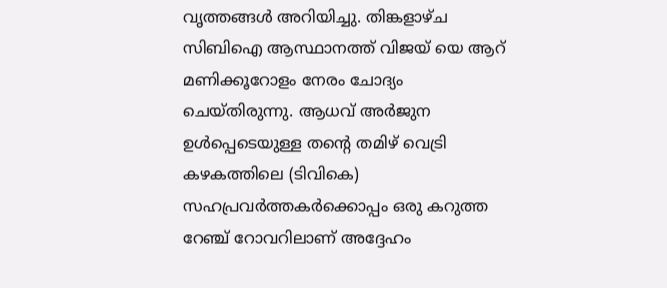വൃത്തങ്ങൾ അറിയിച്ചു. തിങ്കളാഴ്ച സിബിഐ ആസ്ഥാനത്ത് വിജയ് യെ ആറ് മണിക്കൂറോളം നേരം ചോദ്യം ചെയ്തിരുന്നു. ആധവ് അർജുന ഉൾപ്പെടെയുള്ള തന്റെ തമിഴ് വെട്രി കഴകത്തിലെ (ടിവികെ) സഹപ്രവർത്തകർക്കൊപ്പം ഒരു കറുത്ത റേഞ്ച് റോവറിലാണ് അദ്ദേഹം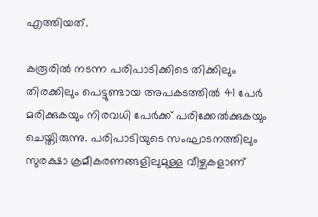എത്തിയത്.

കരൂരിൽ നടന്ന പരിപാടിക്കിടെ തിക്കിലും തിരക്കിലും പെട്ടുണ്ടായ അപകടത്തിൽ 41 പേർ മരിക്കുകയും നിരവധി പേർക്ക് പരിക്കേൽക്കുകയും ചെയ്തിരുന്നു. പരിപാടിയുടെ സംഘാടനത്തിലും സുരക്ഷാ ക്രമീകരണങ്ങളിലുമുള്ള വീഴ്ചകളാണ്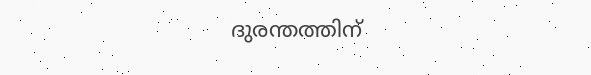ദുരന്തത്തിന്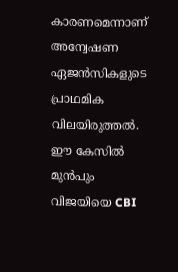കാരണമെന്നാണ് അന്വേഷണ ഏജൻസികളുടെ പ്രാഥമിക വിലയിരുത്തൽ. ഈ കേസിൽ മുൻപും വിജയിയെ CBI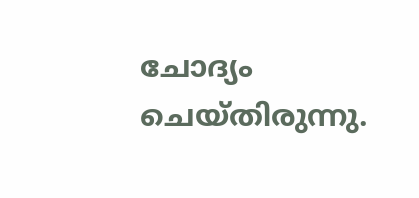ചോദ്യം ചെയ്തിരുന്നു.